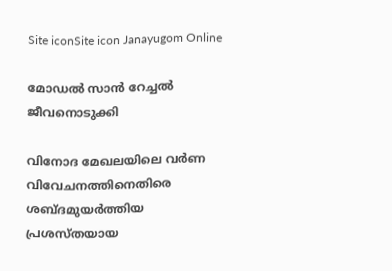Site iconSite icon Janayugom Online

മോഡല്‍ സാന്‍ റേച്ചല്‍ ജീവനൊടുക്കി

വിനോദ മേഖലയിലെ വര്‍ണ വിവേചനത്തിനെതിരെ ശബ്ദമുയര്‍ത്തിയ പ്രശസ്തയായ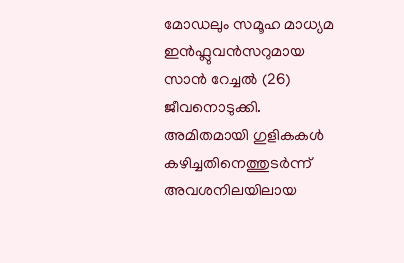മോഡലും സമൂഹ മാധ്യമ ഇന്‍ഫ്ലുവന്‍സറുമായ സാന്‍ റേച്ചല്‍ (26) ജീവനൊടുക്കി. അമിതമായി ഗുളികകള്‍ കഴിച്ചതിനെത്തുടര്‍ന്ന് അവശനിലയിലായ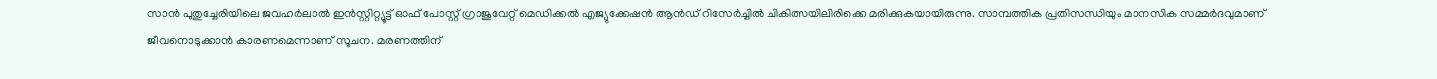സാന്‍ പുതുച്ചേരിയിലെ ജവഹര്‍ലാല്‍ ഇന്‍സ്റ്റിറ്റ്യൂട്ട് ഓഫ് പോസ്റ്റ് ഗ്രാജുവേറ്റ് മെഡിക്കല്‍ എജ്യുക്കേഷന്‍ ആന്‍ഡ് റിസേര്‍ച്ചില്‍ ചികിത്സയിലിരിക്കെ മരിക്കുകയായിരുന്നു. സാമ്പത്തിക പ്രതിസന്ധിയും മാനസിക സമ്മര്‍ദവുമാണ് ജീവനൊടുക്കാന്‍ കാരണമെന്നാണ് സൂചന. മരണത്തിന്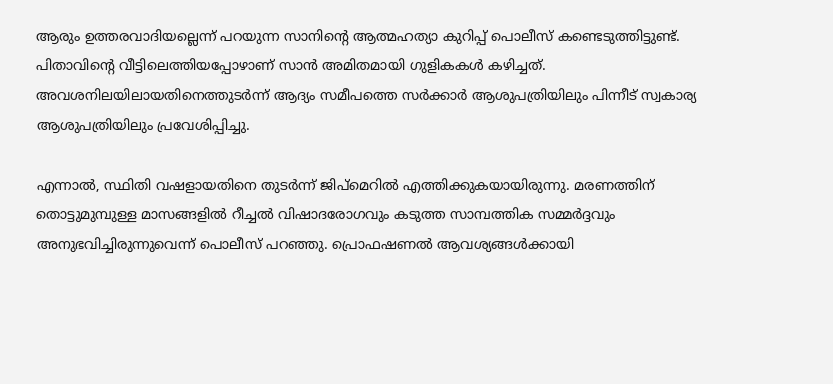ആരും ഉത്തരവാദിയല്ലെന്ന് പറയുന്ന സാനിന്റെ ആത്മഹത്യാ കുറിപ്പ് പൊലീസ് കണ്ടെടുത്തിട്ടുണ്ട്.
പിതാവിന്റെ വീട്ടിലെത്തിയപ്പോഴാണ് സാന്‍ അമിതമായി ഗുളികകള്‍ കഴിച്ചത്. അവശനിലയിലായതിനെത്തുടര്‍ന്ന് ആദ്യം സമീപത്തെ സര്‍ക്കാര്‍ ആശുപത്രിയിലും പിന്നീട് സ്വകാര്യ ആശുപത്രിയിലും പ്രവേശിപ്പിച്ചു.

എന്നാല്‍, സ്ഥിതി വഷളായതിനെ തുടര്‍ന്ന് ജിപ്മെറില്‍ എത്തിക്കുകയായിരുന്നു. മരണത്തിന് തൊട്ടുമുമ്പുള്ള മാസങ്ങളിൽ റീച്ചൽ വിഷാദരോഗവും കടുത്ത സാമ്പത്തിക സമ്മർദ്ദവും അനുഭവിച്ചിരുന്നുവെന്ന് പൊലീസ് പറഞ്ഞു. പ്രൊഫഷണല്‍ ആവശ്യങ്ങള്‍ക്കായി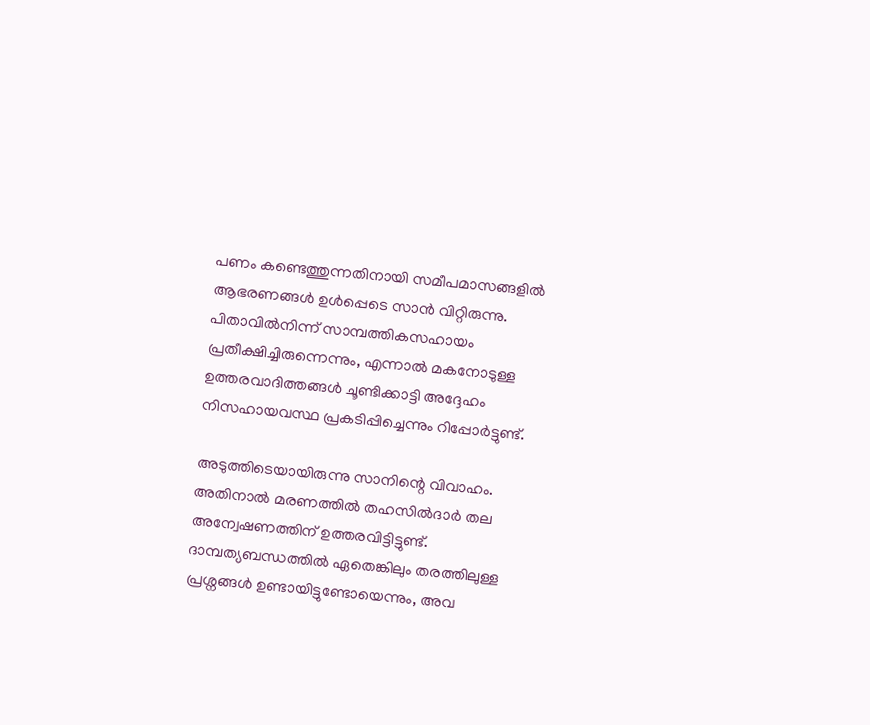പണം കണ്ടെത്തുന്നതിനായി സമീപമാസങ്ങളില്‍ ആഭരണങ്ങള്‍ ഉള്‍പ്പെടെ സാന്‍ വിറ്റിരുന്നു. പിതാവില്‍നിന്ന് സാമ്പത്തികസഹായം പ്രതീക്ഷിച്ചിരുന്നെന്നും, എന്നാല്‍ മകനോടുള്ള ഉത്തരവാദിത്തങ്ങള്‍ ചൂണ്ടിക്കാട്ടി അദ്ദേഹം നിസഹായവസ്ഥ പ്രകടിപ്പിച്ചെന്നും റിപ്പോര്‍ട്ടുണ്ട്.

അടുത്തിടെയായിരുന്നു സാനിന്റെ വിവാഹം. അതിനാല്‍ മരണത്തില്‍ തഹസില്‍ദാര്‍ തല അന്വേഷണത്തിന് ഉത്തരവിട്ടിട്ടുണ്ട്. ദാമ്പത്യബന്ധത്തില്‍ ഏതെങ്കിലും തരത്തിലുള്ള പ്രശ്നങ്ങള്‍ ഉണ്ടായിട്ടുണ്ടോയെന്നും, അവ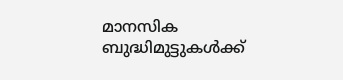മാനസിക ബുദ്ധിമുട്ടുകള്‍ക്ക്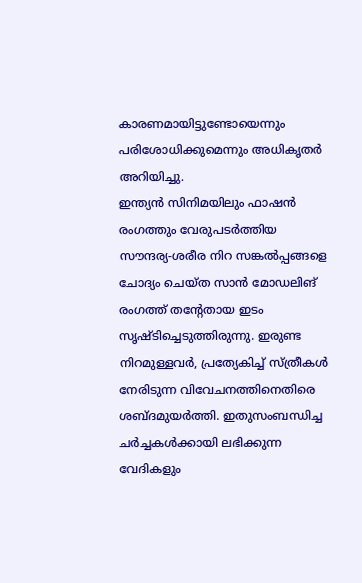കാരണമായിട്ടുണ്ടോയെന്നും പരിശോധിക്കുമെന്നും അധികൃതര്‍ അറിയിച്ചു.
ഇന്ത്യന്‍ സിനിമയിലും ഫാഷന്‍ രംഗത്തും വേരുപടര്‍ത്തിയ സൗന്ദര്യ‑ശരീര നിറ സങ്കല്‍പ്പങ്ങളെ ചോദ്യം ചെയ്ത സാന്‍ മോഡലിങ് രംഗത്ത് തന്റേതായ ഇടം സൃഷ്ടിച്ചെടുത്തിരുന്നു. ഇരുണ്ട നിറമുള്ളവര്‍, പ്രത്യേകിച്ച് സ്ത്രീകള്‍ നേരിടുന്ന വിവേചനത്തിനെതിരെ ശബ്ദമുയര്‍ത്തി. ഇതുസംബന്ധിച്ച ചര്‍ച്ചകള്‍ക്കായി ലഭിക്കുന്ന വേദികളും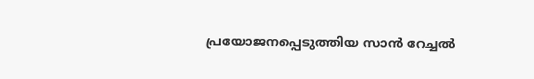പ്രയോജനപ്പെടുത്തിയ സാന്‍ റേച്ചല്‍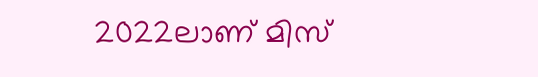2022ലാണ് മിസ്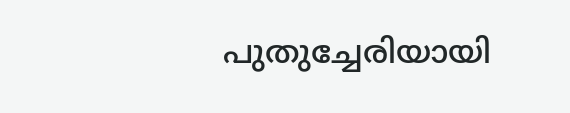പുതുച്ചേരിയായി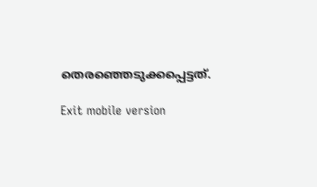തെരഞ്ഞെടുക്കപ്പെട്ടത്.

Exit mobile version